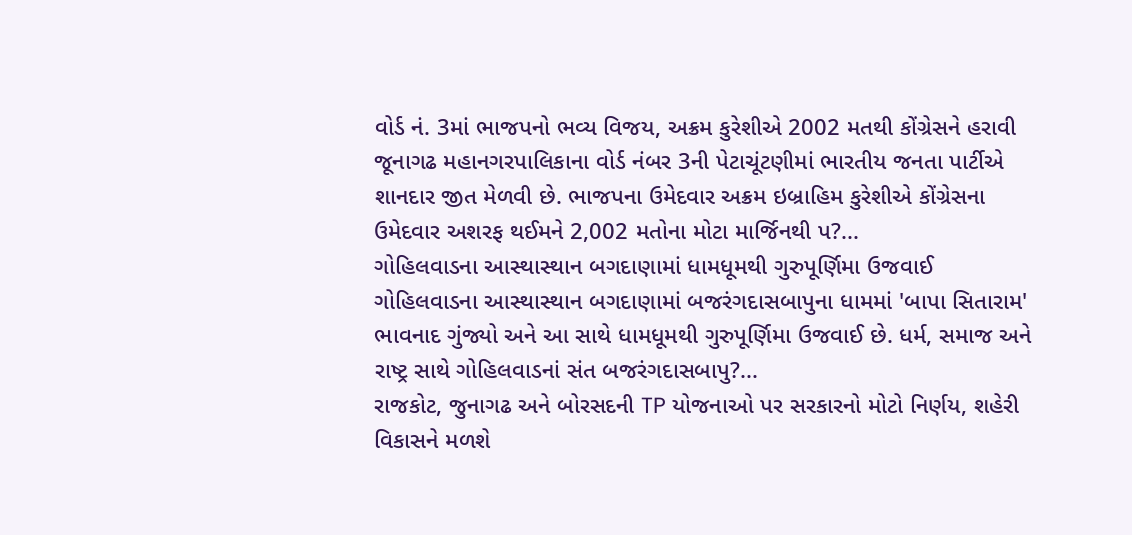વોર્ડ નં. 3માં ભાજપનો ભવ્ય વિજય, અક્રમ કુરેશીએ 2002 મતથી કોંગ્રેસને હરાવી
જૂનાગઢ મહાનગરપાલિકાના વોર્ડ નંબર 3ની પેટાચૂંટણીમાં ભારતીય જનતા પાર્ટીએ શાનદાર જીત મેળવી છે. ભાજપના ઉમેદવાર અક્રમ ઇબ્રાહિમ કુરેશીએ કોંગ્રેસના ઉમેદવાર અશરફ થઈમને 2,002 મતોના મોટા માર્જિનથી પ?...
ગોહિલવાડના આસ્થાસ્થાન બગદાણામાં ધામધૂમથી ગુરુપૂર્ણિમા ઉજવાઈ
ગોહિલવાડના આસ્થાસ્થાન બગદાણામાં બજરંગદાસબાપુના ધામમાં 'બાપા સિતારામ' ભાવનાદ ગુંજ્યો અને આ સાથે ધામધૂમથી ગુરુપૂર્ણિમા ઉજવાઈ છે. ધર્મ, સમાજ અને રાષ્ટ્ર સાથે ગોહિલવાડનાં સંત બજરંગદાસબાપુ?...
રાજકોટ, જુનાગઢ અને બોરસદની TP યોજનાઓ પર સરકારનો મોટો નિર્ણય, શહેરી વિકાસને મળશે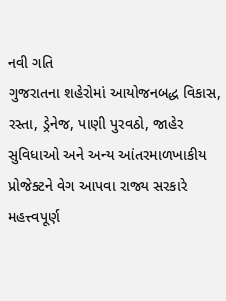નવી ગતિ
ગુજરાતના શહેરોમાં આયોજનબદ્ધ વિકાસ, રસ્તા, ડ્રેનેજ, પાણી પુરવઠો, જાહેર સુવિધાઓ અને અન્ય આંતરમાળખાકીય પ્રોજેક્ટને વેગ આપવા રાજ્ય સરકારે મહત્ત્વપૂર્ણ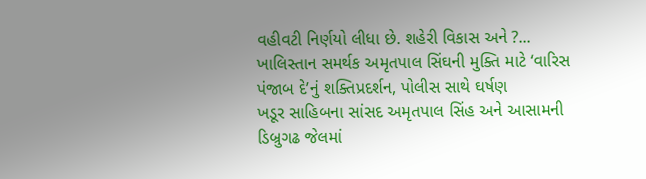વહીવટી નિર્ણયો લીધા છે. શહેરી વિકાસ અને ?...
ખાલિસ્તાન સમર્થક અમૃતપાલ સિંઘની મુક્તિ માટે ‘વારિસ પંજાબ દે’નું શક્તિપ્રદર્શન, પોલીસ સાથે ઘર્ષણ
ખડૂર સાહિબના સાંસદ અમૃતપાલ સિંહ અને આસામની ડિબ્રુગઢ જેલમાં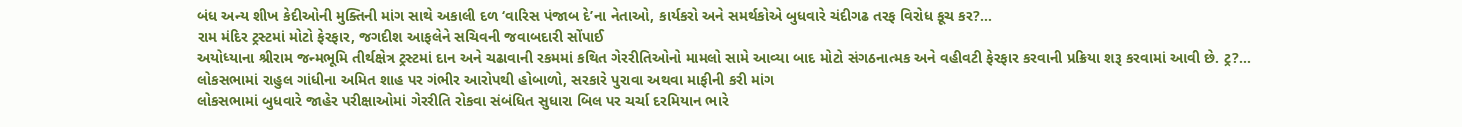બંધ અન્ય શીખ કેદીઓની મુક્તિની માંગ સાથે અકાલી દળ ‘વારિસ પંજાબ દે’ના નેતાઓ, કાર્યકરો અને સમર્થકોએ બુધવારે ચંદીગઢ તરફ વિરોધ કૂચ કર?...
રામ મંદિર ટ્રસ્ટમાં મોટો ફેરફાર, જગદીશ આફલેને સચિવની જવાબદારી સોંપાઈ
અયોધ્યાના શ્રીરામ જન્મભૂમિ તીર્થક્ષેત્ર ટ્રસ્ટમાં દાન અને ચઢાવાની રકમમાં કથિત ગેરરીતિઓનો મામલો સામે આવ્યા બાદ મોટો સંગઠનાત્મક અને વહીવટી ફેરફાર કરવાની પ્રક્રિયા શરૂ કરવામાં આવી છે. ટ્ર?...
લોકસભામાં રાહુલ ગાંધીના અમિત શાહ પર ગંભીર આરોપથી હોબાળો, સરકારે પુરાવા અથવા માફીની કરી માંગ
લોકસભામાં બુધવારે જાહેર પરીક્ષાઓમાં ગેરરીતિ રોકવા સંબંધિત સુધારા બિલ પર ચર્ચા દરમિયાન ભારે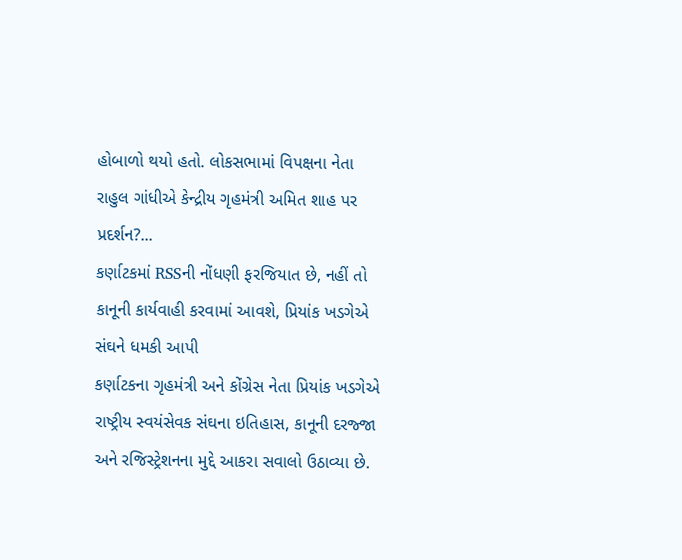હોબાળો થયો હતો. લોકસભામાં વિપક્ષના નેતા રાહુલ ગાંધીએ કેન્દ્રીય ગૃહમંત્રી અમિત શાહ પર પ્રદર્શન?...
કર્ણાટકમાં RSSની નોંધણી ફરજિયાત છે, નહીં તો કાનૂની કાર્યવાહી કરવામાં આવશે, પ્રિયાંક ખડગેએ સંઘને ધમકી આપી
કર્ણાટકના ગૃહમંત્રી અને કોંગ્રેસ નેતા પ્રિયાંક ખડગેએ રાષ્ટ્રીય સ્વયંસેવક સંઘના ઇતિહાસ, કાનૂની દરજ્જા અને રજિસ્ટ્રેશનના મુદ્દે આકરા સવાલો ઉઠાવ્યા છે.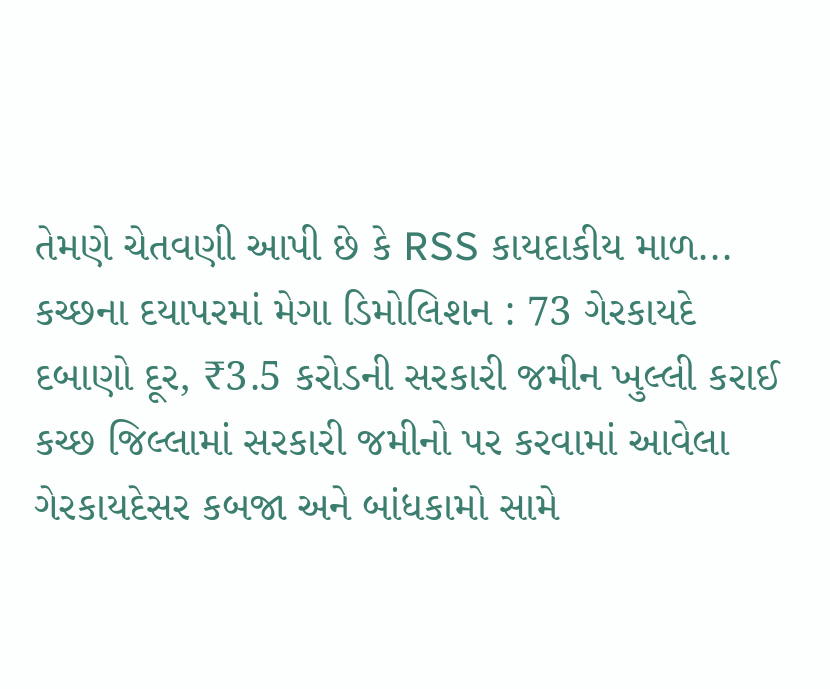તેમણે ચેતવણી આપી છે કે RSS કાયદાકીય માળ...
કચ્છના દયાપરમાં મેગા ડિમોલિશન : 73 ગેરકાયદે દબાણો દૂર, ₹3.5 કરોડની સરકારી જમીન ખુલ્લી કરાઈ
કચ્છ જિલ્લામાં સરકારી જમીનો પર કરવામાં આવેલા ગેરકાયદેસર કબજા અને બાંધકામો સામે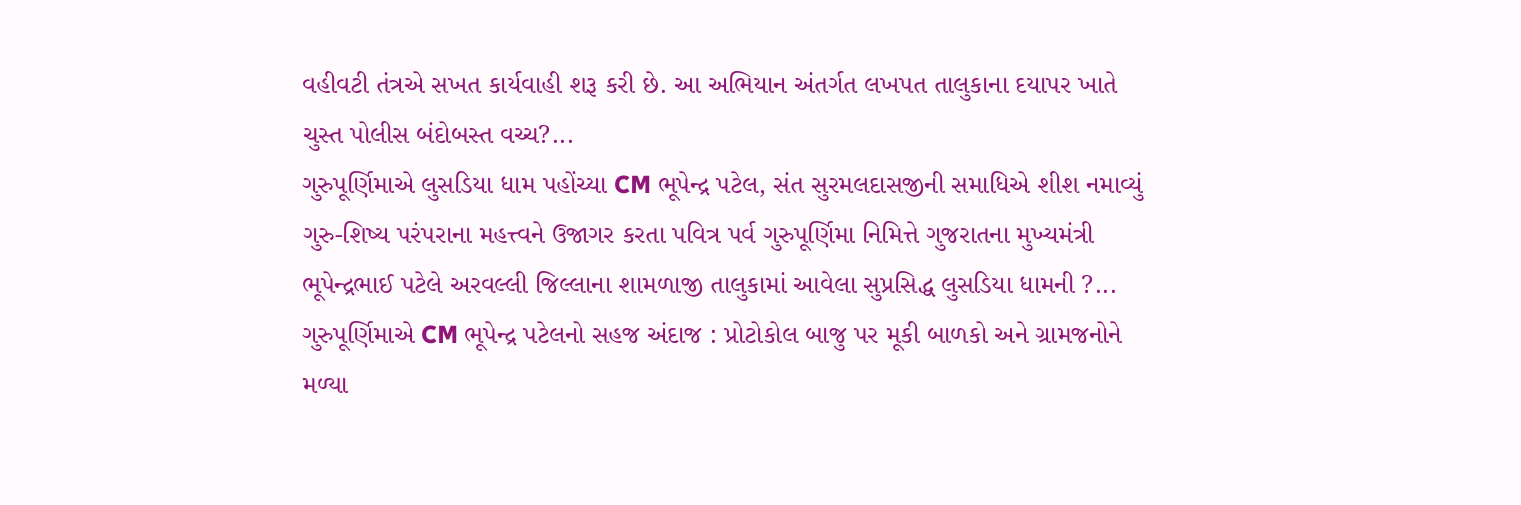વહીવટી તંત્રએ સખત કાર્યવાહી શરૂ કરી છે. આ અભિયાન અંતર્ગત લખપત તાલુકાના દયાપર ખાતે ચુસ્ત પોલીસ બંદોબસ્ત વચ્ચ?...
ગુરુપૂર્ણિમાએ લુસડિયા ધામ પહોંચ્યા CM ભૂપેન્દ્ર પટેલ, સંત સુરમલદાસજીની સમાધિએ શીશ નમાવ્યું
ગુરુ-શિષ્ય પરંપરાના મહત્ત્વને ઉજાગર કરતા પવિત્ર પર્વ ગુરુપૂર્ણિમા નિમિત્તે ગુજરાતના મુખ્યમંત્રી ભૂપેન્દ્રભાઈ પટેલે અરવલ્લી જિલ્લાના શામળાજી તાલુકામાં આવેલા સુપ્રસિદ્ધ લુસડિયા ધામની ?...
ગુરુપૂર્ણિમાએ CM ભૂપેન્દ્ર પટેલનો સહજ અંદાજ : પ્રોટોકોલ બાજુ પર મૂકી બાળકો અને ગ્રામજનોને મળ્યા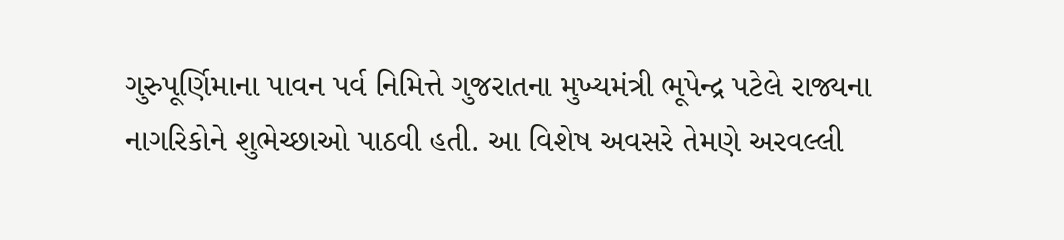ગુરુપૂર્ણિમાના પાવન પર્વ નિમિત્તે ગુજરાતના મુખ્યમંત્રી ભૂપેન્દ્ર પટેલે રાજ્યના નાગરિકોને શુભેચ્છાઓ પાઠવી હતી. આ વિશેષ અવસરે તેમણે અરવલ્લી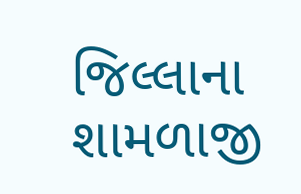જિલ્લાના શામળાજી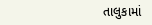તાલુકામાં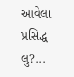આવેલા પ્રસિદ્ધ લુ?...